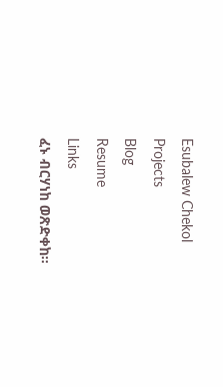Esubalew Chekol
Projects
Blog
Resume
Links
ፈኑ ብርሃነከ ወጽድቀከ።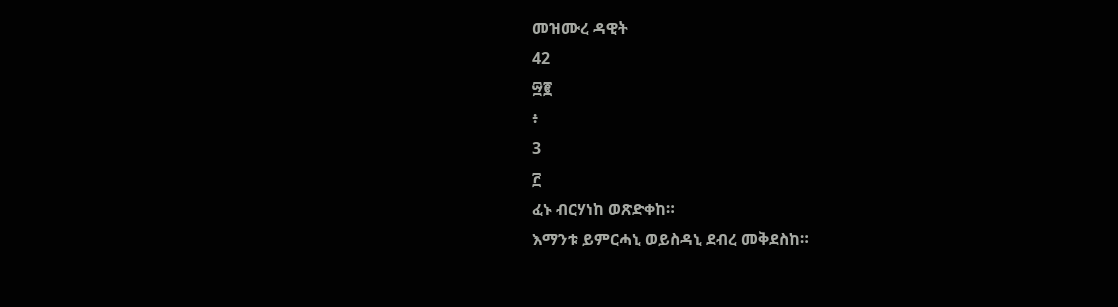መዝሙረ ዳዊት
42
፵፪
፥
3
፫
ፈኑ ብርሃነከ ወጽድቀከ።
እማንቱ ይምርሓኒ ወይስዳኒ ደብረ መቅደስከ።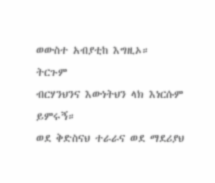ወውስተ አብያቲከ እግዚኦ።
ትርጉም
ብርሃንህንና እውነትህን ላክ እነርሱም ይምሩኝ።
ወደ ቅድስናህ ተራራና ወደ ማደሪያህ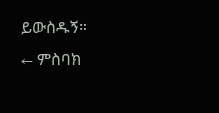ይውስዱኝ።
← ምስባክ